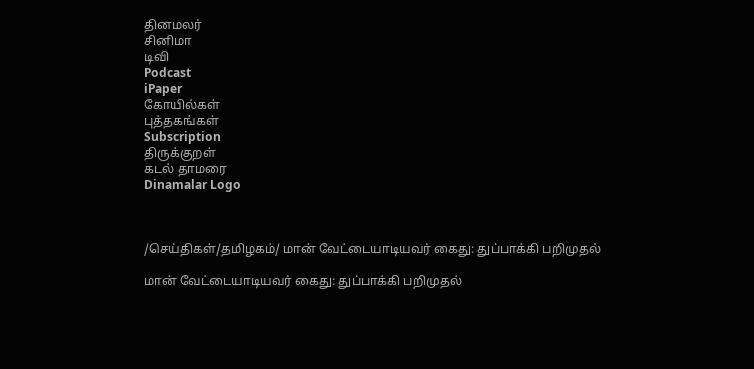தினமலர்
சினிமா
டிவி
Podcast
iPaper
கோயில்கள்
புத்தகங்கள்
Subscription
திருக்குறள்
கடல் தாமரை
Dinamalar Logo



/செய்திகள்/தமிழகம்/ மான் வேட்டையாடியவர் கைது: துப்பாக்கி பறிமுதல்

மான் வேட்டையாடியவர் கைது: துப்பாக்கி பறிமுதல்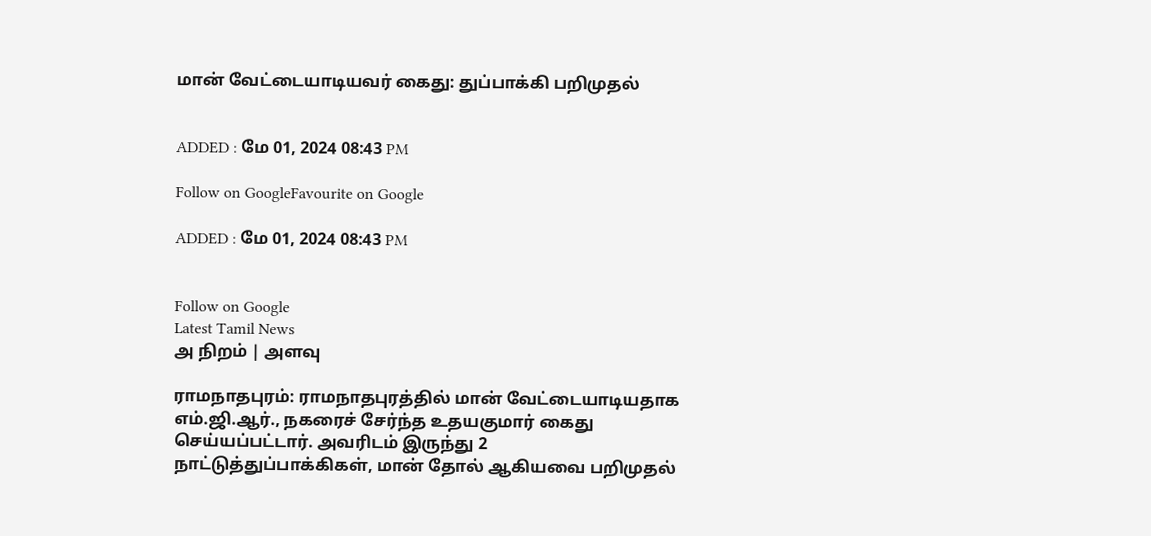மான் வேட்டையாடியவர் கைது: துப்பாக்கி பறிமுதல்


ADDED : மே 01, 2024 08:43 PM

Follow on GoogleFavourite on Google

ADDED : மே 01, 2024 08:43 PM


Follow on Google
Latest Tamil News
அ நிறம் | அளவு

ராமநாதபுரம்: ராமநாதபுரத்தில் மான் வேட்டையாடியதாக எம்.ஜி.ஆர்., நகரைச் சேர்ந்த உதயகுமார் கைது செய்யப்பட்டார். அவரிடம் இருந்து 2 நாட்டுத்துப்பாக்கிகள், மான் தோல் ஆகியவை பறிமுதல்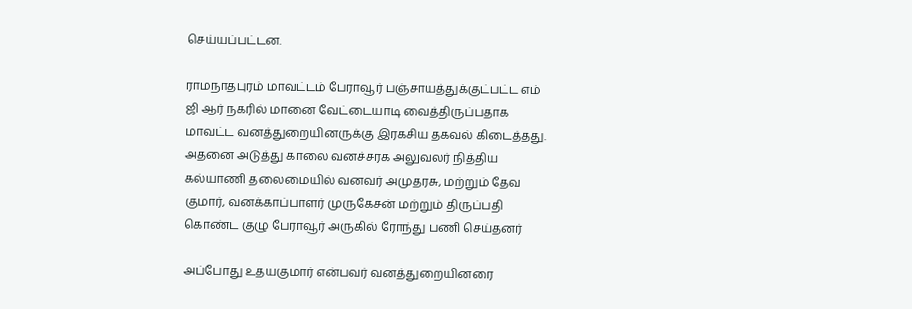செய்யப்பட்டன.

ராமநாதபுரம் மாவட்டம் பேராவூர் பஞ்சாயத்துக்குட்பட்ட எம் ஜி ஆர் நகரில் மானை வேட்டையாடி வைத்திருப்பதாக மாவட்ட வனத்துறையினருக்கு இரகசிய தகவல் கிடைத்தது. அதனை அடுத்து காலை வனச்சரக அலுவலர் நித்திய கல்யாணி தலைமையில் வனவர் அமுதரசு, மற்றும் தேவ குமார், வனக்காப்பாளர் முருகேசன் மற்றும் திருப்பதி கொண்ட குழு பேராவூர் அருகில் ரோந்து பணி செய்தனர்

அப்போது உதயகுமார் என்பவர் வனத்துறையினரை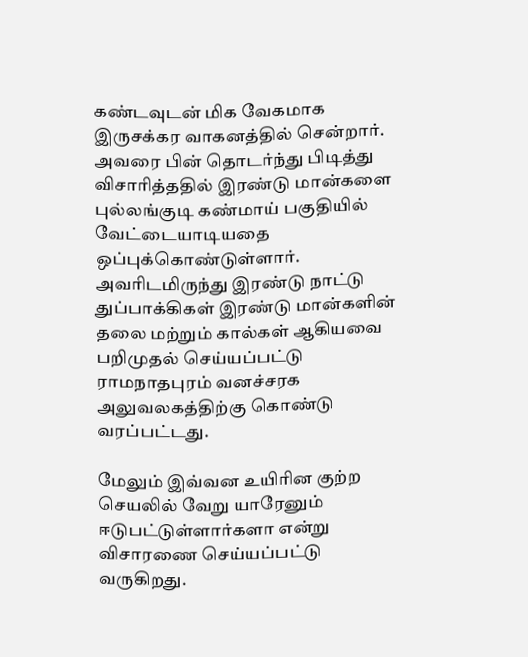கண்டவுடன் மிக வேகமாக இருசக்கர வாகனத்தில் சென்றார். அவரை பின் தொடர்ந்து பிடித்து விசாரித்ததில் இரண்டு மான்களை புல்லங்குடி கண்மாய் பகுதியில் வேட்டையாடியதை ஒப்புக்கொண்டுள்ளார். அவரிடமிருந்து இரண்டு நாட்டு துப்பாக்கிகள் இரண்டு மான்களின் தலை மற்றும் கால்கள் ஆகியவை பறிமுதல் செய்யப்பட்டு ராமநாதபுரம் வனச்சரக அலுவலகத்திற்கு கொண்டு வரப்பட்டது.

மேலும் இவ்வன உயிரின குற்ற செயலில் வேறு யாரேனும் ஈடுபட்டுள்ளார்களா என்று விசாரணை செய்யப்பட்டு வருகிறது.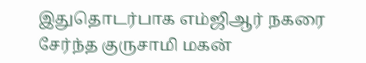இதுதொடர்பாக எம்ஜிஆர் நகரை சேர்ந்த குருசாமி மகன்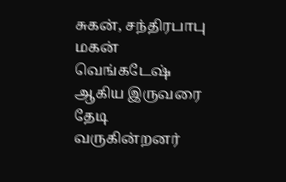சுகன், சந்திரபாபு மகன் வெங்கடேஷ் ஆகிய இருவரை தேடி வருகின்றனர்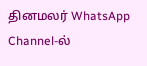தினமலர் WhatsApp Channel-ல்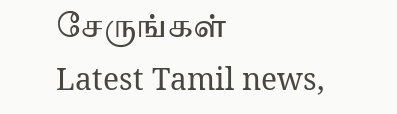சேருங்கள்
Latest Tamil news,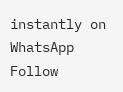instantly on WhatsApp
Follow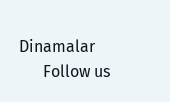Dinamalar
      Follow us